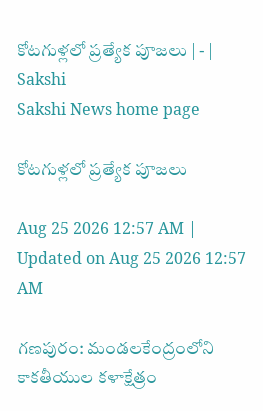కోటగుళ్లలో ప్రత్యేక పూజలు | - | Sakshi
Sakshi News home page

కోటగుళ్లలో ప్రత్యేక పూజలు

Aug 25 2026 12:57 AM | Updated on Aug 25 2026 12:57 AM

గణపురం: మండలకేంద్రంలోని కాకతీయుల కళాక్షేత్రం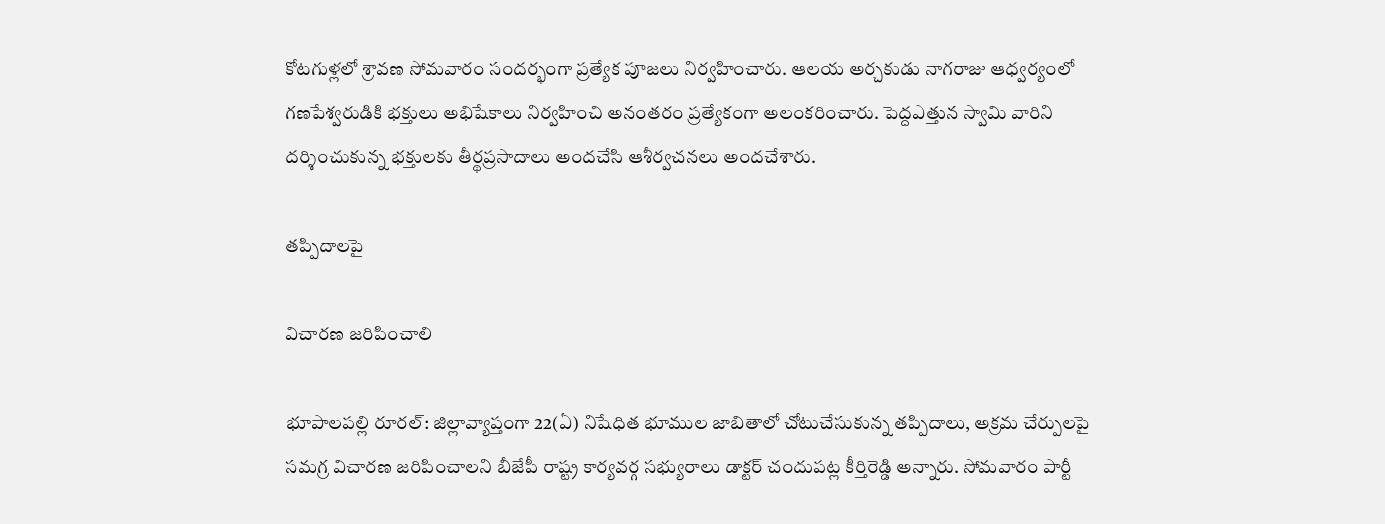కోటగుళ్లలో శ్రావణ సోమవారం సందర్భంగా ప్రత్యేక పూజలు నిర్వహించారు. ఆలయ అర్చకుడు నాగరాజు ఆధ్వర్యంలో గణపేశ్వరుడికి భక్తులు అభిషేకాలు నిర్వహించి అనంతరం ప్రత్యేకంగా అలంకరించారు. పెద్దఎత్తున స్వామి వారిని దర్శించుకున్న భక్తులకు తీర్థప్రసాదాలు అందచేసి ఆశీర్వచనలు అందచేశారు.

తప్పిదాలపై

విచారణ జరిపించాలి

భూపాలపల్లి రూరల్‌: జిల్లావ్యాప్తంగా 22(ఏ) నిషేధిత భూముల జాబితాలో చోటుచేసుకున్న తప్పిదాలు, అక్రమ చేర్పులపై సమగ్ర విచారణ జరిపించాలని బీజేపీ రాష్ట్ర కార్యవర్గ సభ్యురాలు డాక్టర్‌ చందుపట్ల కీర్తిరెడ్డి అన్నారు. సోమవారం పార్టీ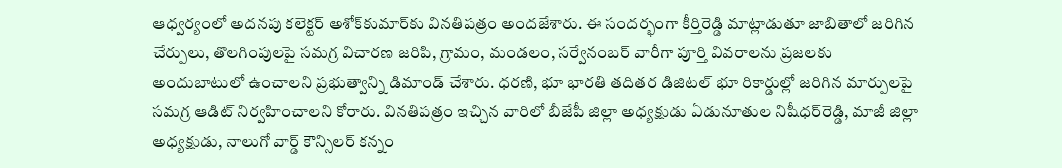ఆధ్వర్యంలో అదనపు కలెక్టర్‌ అశోక్‌కుమార్‌కు వినతిపత్రం అందజేశారు. ఈ సందర్భంగా కీర్తిరెడ్డి మాట్లాడుతూ జాబితాలో జరిగిన చేర్పులు, తొలగింపులపై సమగ్ర విచారణ జరిపి, గ్రామం, మండలం, సర్వేనంబర్‌ వారీగా పూర్తి వివరాలను ప్రజలకు అందుబాటులో ఉంచాలని ప్రభుత్వాన్ని డిమాండ్‌ చేశారు. ధరణి, భూ భారతి తదితర డిజిటల్‌ భూ రికార్డుల్లో జరిగిన మార్పులపై సమగ్ర ఆడిట్‌ నిర్వహించాలని కోరారు. వినతిపత్రం ఇచ్చిన వారిలో బీజేపీ జిల్లా అధ్యక్షుడు ఏడునూతుల నిషీధర్‌రెడ్డి, మాజీ జిల్లా అధ్యక్షుడు, నాలుగో వార్డ్‌ కౌన్సిలర్‌ కన్నం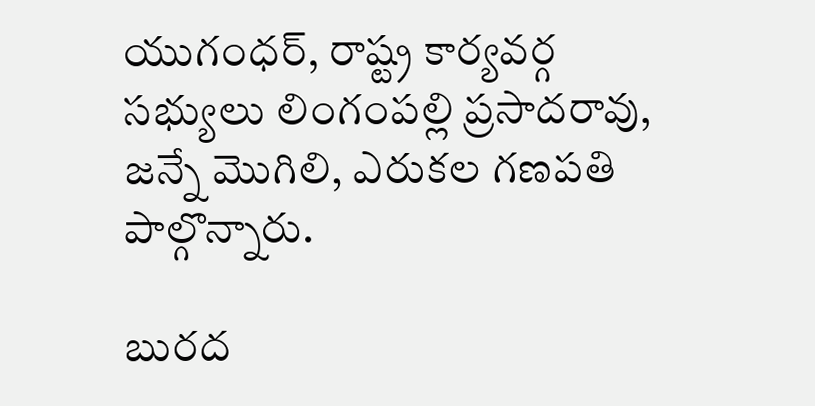యుగంధర్‌, రాష్ట్ర కార్యవర్గ సభ్యులు లింగంపల్లి ప్రసాదరావు, జన్నే మొగిలి, ఎరుకల గణపతి పాల్గొన్నారు.

బురద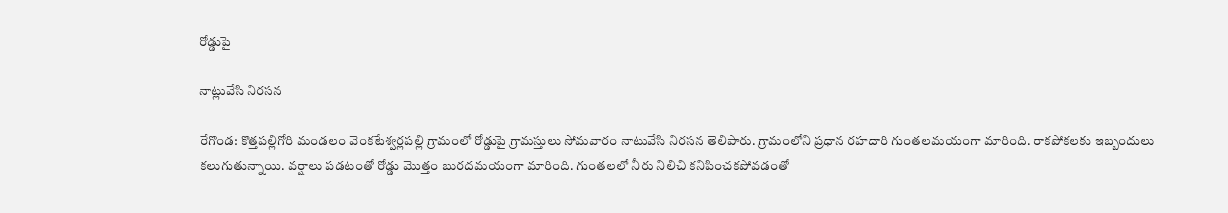రోడ్డుపై

నాట్లువేసి నిరసన

రేగొండ: కొత్తపల్లిగోరి మండలం వెంకటేశ్వర్లపల్లి గ్రామంలో రోడ్డుపై గ్రామస్తులు సోమవారం నాటువేసి నిరసన తెలిపారు. గ్రామంలోని ప్రధాన రహదారి గుంతలమయంగా మారింది. రాకపోకలకు ఇబ్బందులు కలుగుతున్నాయి. వర్షాలు పడటంతో రోడ్డు మొత్తం బురదమయంగా మారింది. గుంతలలో నీరు నిలిచి కనిపించకపోవడంతో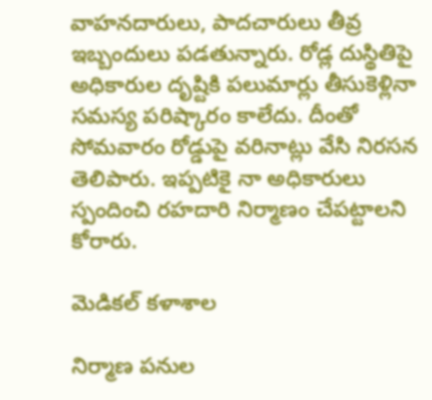వాహనదారులు, పాదచారులు తీవ్ర ఇబ్బందులు పడతున్నారు. రోడ్ల దుస్థితిపై అధికారుల దృష్టికి పలుమార్లు తీసుకెళ్లినా సమస్య పరిష్కారం కాలేదు. దీంతో సోమవారం రోడ్డుపై వరినాట్లు వేసి నిరసన తెలిపారు. ఇప్పటికై నా అధికారులు స్పందించి రహదారి నిర్మాణం చేపట్టాలని కోరారు.

మెడికల్‌ కళాశాల

నిర్మాణ పనుల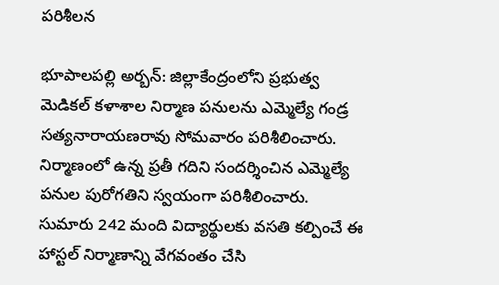పరిశీలన

భూపాలపల్లి అర్బన్‌: జిల్లాకేంద్రంలోని ప్రభుత్వ మెడికల్‌ కళాశాల నిర్మాణ పనులను ఎమ్మెల్యే గండ్ర సత్యనారాయణరావు సోమవారం పరిశీలించారు. నిర్మాణంలో ఉన్న ప్రతీ గదిని సందర్శించిన ఎమ్మెల్యే పనుల పురోగతిని స్వయంగా పరిశీలించారు. సుమారు 242 మంది విద్యార్థులకు వసతి కల్పించే ఈ హాస్టల్‌ నిర్మాణాన్ని వేగవంతం చేసి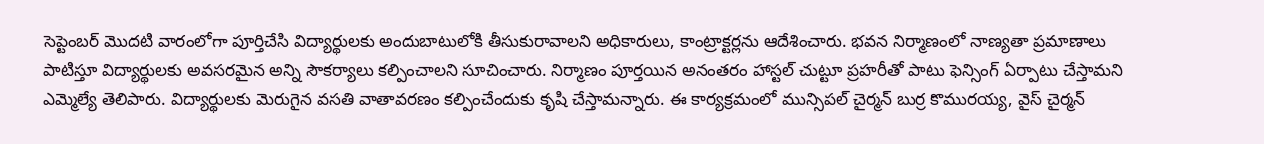సెప్టెంబర్‌ మొదటి వారంలోగా పూర్తిచేసి విద్యార్థులకు అందుబాటులోకి తీసుకురావాలని అధికారులు, కాంట్రాక్టర్లను ఆదేశించారు. భవన నిర్మాణంలో నాణ్యతా ప్రమాణాలు పాటిస్తూ విద్యార్థులకు అవసరమైన అన్ని సౌకర్యాలు కల్పించాలని సూచించారు. నిర్మాణం పూర్తయిన అనంతరం హాస్టల్‌ చుట్టూ ప్రహరీతో పాటు ఫెన్సింగ్‌ ఏర్పాటు చేస్తామని ఎమ్మెల్యే తెలిపారు. విద్యార్థులకు మెరుగైన వసతి వాతావరణం కల్పించేందుకు కృషి చేస్తామన్నారు. ఈ కార్యక్రమంలో మున్సిపల్‌ చైర్మన్‌ బుర్ర కొమురయ్య, వైస్‌ చైర్మన్‌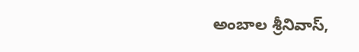అంబాల శ్రీనివాస్‌,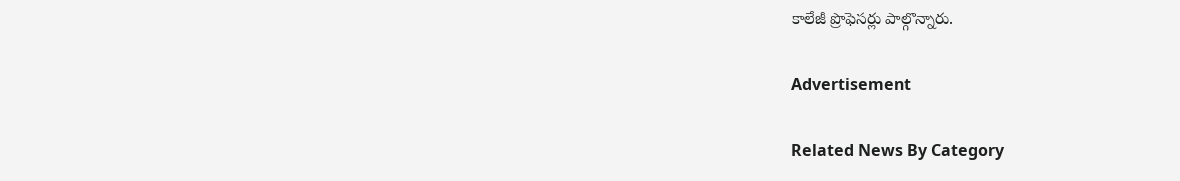కాలేజీ ప్రొఫెసర్లు పాల్గొన్నారు.

Advertisement

Related News By Category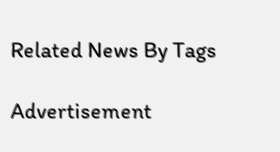Related News By Tags

Advertisement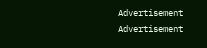Advertisement
Advertisement